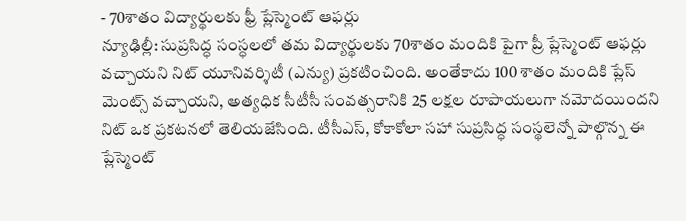- 70శాతం విద్యార్థులకు ఫ్రీ ప్లేస్మెంట్ ఆఫర్లు
న్యూఢిల్లీ: సుప్రసిద్ధ సంస్ధలలో తమ విద్యార్థులకు 70శాతం మందికి పైగా ప్రీ ప్లేస్మెంట్ ఆఫర్లు వచ్చాయని నిట్ యూనివర్శిటీ (ఎన్యు) ప్రకటించింది. అంతేకాదు 100 శాతం మందికి ప్లేస్ మెంట్స్ వచ్చాయని, అత్యధిక సీటీసీ సంవత్సరానికి 25 లక్షల రూపాయలుగా నమోదయిందని నిట్ ఒక ప్రకటనలో తెలియజేసింది. టీసీఎస్, కోకాకోలా సహా సుప్రసిద్ధ సంస్థలెన్నో పాల్గొన్న ఈ ప్లేస్మెంట్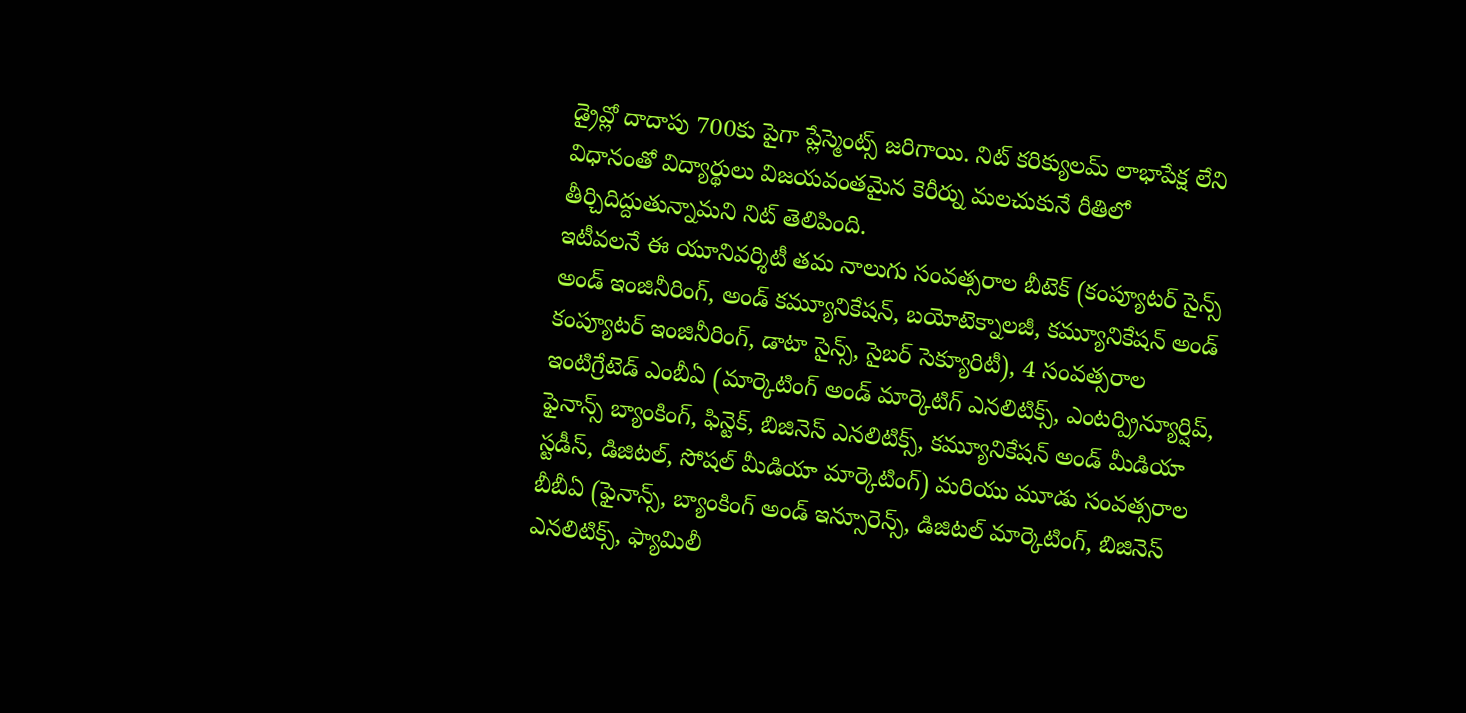డ్రైవ్లో దాదాపు 700కు పైగా ప్లేస్మెంట్స్ జరిగాయి. నిట్ కరిక్యులమ్ లాభాపేక్ష లేని విధానంతో విద్యార్థులు విజయవంతమైన కెరీర్ను మలచుకునే రీతిలో తీర్చిదిద్దుతున్నామని నిట్ తెలిపింది.
ఇటీవలనే ఈ యూనివర్శిటీ తమ నాలుగు సంవత్సరాల బీటెక్ (కంప్యూటర్ సైన్స్ అండ్ ఇంజినీరింగ్, అండ్ కమ్యూనికేషన్, బయోటెక్నాలజీ, కమ్యూనికేషన్ అండ్ కంప్యూటర్ ఇంజినీరింగ్, డాటా సైన్స్, సైబర్ సెక్యూరిటీ), 4 సంవత్సరాల ఇంటిగ్రేటెడ్ ఎంబీఏ (మార్కెటింగ్ అండ్ మార్కెటిగ్ ఎనలిటిక్స్, ఎంటర్ప్రిన్యూర్షిప్, ఫైనాన్స్ బ్యాంకింగ్, ఫిన్టెక్, బిజినెస్ ఎనలిటిక్స్, కమ్యూనికేషన్ అండ్ మీడియా స్టడీస్, డిజిటల్, సోషల్ మీడియా మార్కెటింగ్) మరియు మూడు సంవత్సరాల బీబీఏ (ఫైనాన్స్, బ్యాంకింగ్ అండ్ ఇన్సూరెన్స్, డిజిటల్ మార్కెటింగ్, బిజినెస్ ఎనలిటిక్స్, ఫ్యామిలీ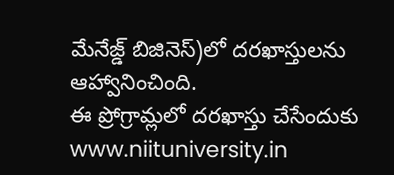మేనేజ్డ్ బిజినెస్)లో దరఖాస్తులను ఆహ్వానించింది.
ఈ ప్రోగ్రామ్లలో దరఖాస్తు చేసేందుకు www.niituniversity.in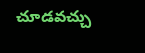చూడవచ్చు